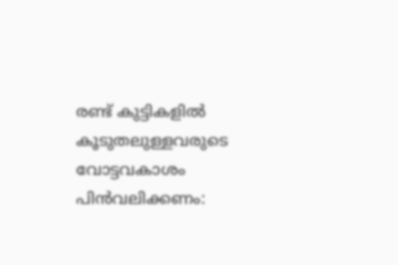രണ്ട് കുട്ടികളില്‍ കൂടുതലുള്ളവരുടെ വോട്ടവകാശം പിന്‍വലിക്കണം: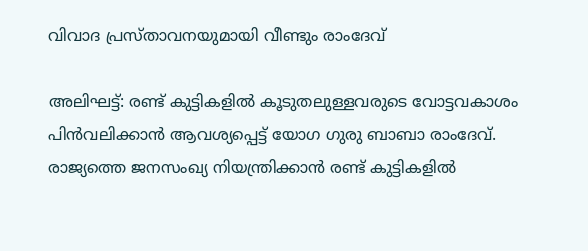വിവാദ പ്രസ്താവനയുമായി വീണ്ടും രാംദേവ്

അലിഘ‍ട്ട്: രണ്ട് കുട്ടികളില്‍ കൂടുതലുള്ളവരുടെ വോട്ടവകാശം പിന്‍വലിക്കാന്‍ ആവശ്യപ്പെട്ട് യോഗ ഗുരു ബാബാ രാംദേവ്. രാജ്യത്തെ ജനസംഖ്യ നിയന്ത്രിക്കാന്‍ രണ്ട് കുട്ടികളില്‍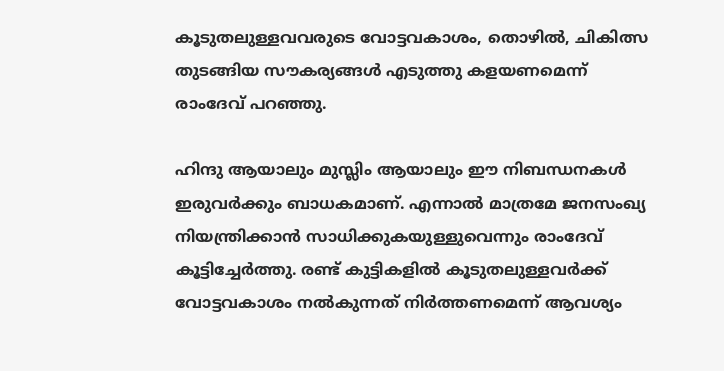കൂടുതലുള്ളവവരുടെ വോട്ടവകാശം, തൊഴില്‍, ചികിത്സ തുടങ്ങിയ സൗകര്യങ്ങള്‍ എടുത്തു കളയണമെന്ന് രാംദേവ് പറഞ്ഞു.

ഹിന്ദു ആയാലും മുസ്ലിം ആയാലും ഈ നിബന്ധനകള്‍ ഇരുവര്‍ക്കും ബാധകമാണ്. എന്നാല്‍ മാത്രമേ ജനസംഖ്യ നിയന്ത്രിക്കാന്‍ സാധിക്കുകയുള്ളുവെന്നും രാംദേവ് കൂട്ടിച്ചേര്‍ത്തു. രണ്ട് കുട്ടികളില്‍ കൂടുതലുള്ളവര്‍ക്ക് വോട്ടവകാശം നല്‍കുന്നത് നിര്‍ത്തണമെന്ന് ആവശ്യം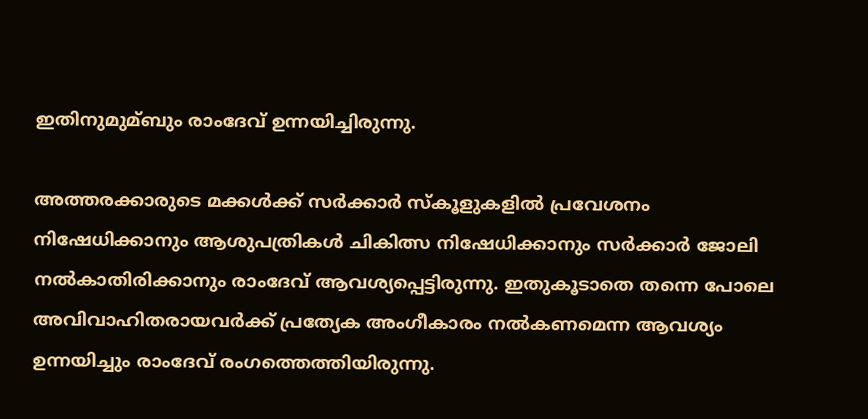ഇതിനുമുമ്ബും രാംദേവ് ഉന്നയിച്ചിരുന്നു.

അത്തരക്കാരുടെ മക്കള്‍ക്ക് സര്‍ക്കാര്‍ സ്കൂളുകളില്‍ പ്രവേശനം നിഷേധിക്കാനും ആശുപത്രികള്‍ ചികിത്സ നിഷേധിക്കാനും സര്‍ക്കാര്‍ ജോലി നല്‍കാതിരിക്കാനും രാംദേവ് ആവശ്യപ്പെട്ടിരുന്നു. ഇതുകൂടാതെ തന്നെ പോലെ അവിവാഹിതരായവര്‍ക്ക് പ്രത്യേക അംഗീകാരം നല്‍കണമെന്ന ആവശ്യം ഉന്നയിച്ചും രാംദേവ് രംഗത്തെത്തിയിരുന്നു.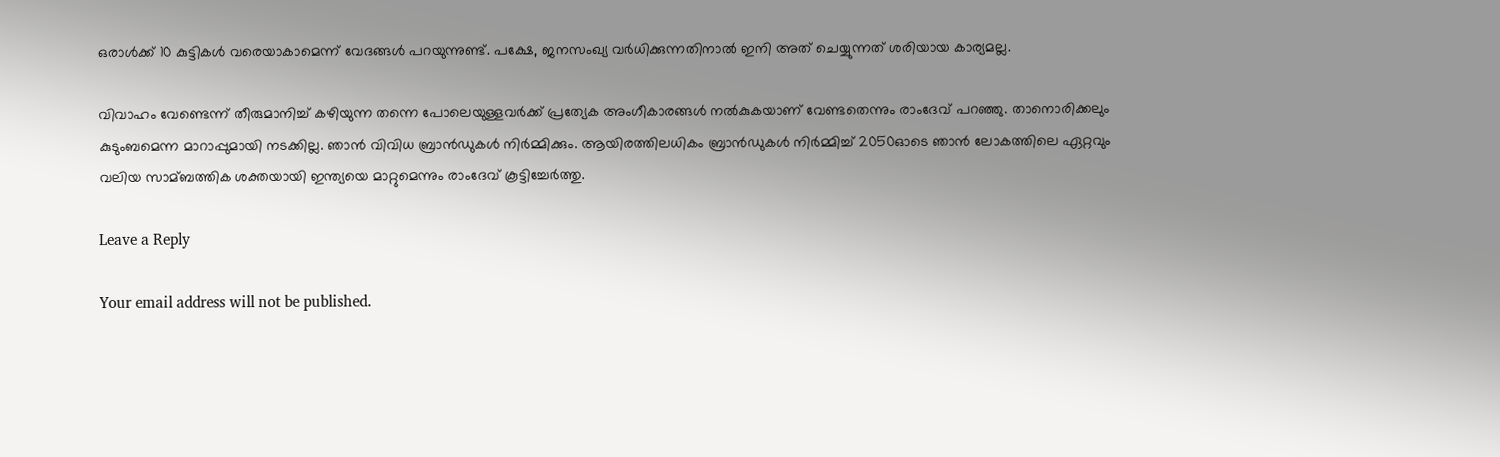ഒരാള്‍ക്ക് 10 കുട്ടികള്‍ വരെയാകാമെന്ന് വേദങ്ങള്‍ പറയുന്നുണ്ട്. പക്ഷേ, ജനസംഖ്യ വര്‍ധിക്കുന്നതിനാല്‍ ഇനി അത് ചെയ്യുന്നത് ശരിയായ കാര്യമല്ല.

വിവാഹം വേണ്ടെന്ന് തീരുമാനിച്ച്‌ കഴിയുന്ന തന്നെ പോലെയുള്ളവര്‍ക്ക് പ്രത്യേക അംഗീകാരങ്ങള്‍ നല്‍കുകയാണ് വേണ്ടതെന്നും രാംദേവ് പറഞ്ഞു. താനൊരിക്കലും കുടുംബമെന്ന മാറാപ്പുമായി നടക്കില്ല. ഞാന്‍ വിവിധ ബ്രാന്‍ഡുകള്‍ നിര്‍മ്മിക്കും. ആയിരത്തിലധികം ബ്രാന്‍ഡുകള്‍ നിര്‍മ്മിച്ച്‌ 2050ഓടെ ഞാന്‍ ലോകത്തിലെ ഏറ്റവും വലിയ സാമ്ബത്തിക ശക്തയായി ഇന്ത്യയെ മാറ്റുമെന്നും രാംദേവ് കൂട്ടിച്ചേര്‍ത്തു.

Leave a Reply

Your email address will not be published.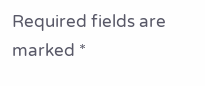Required fields are marked *